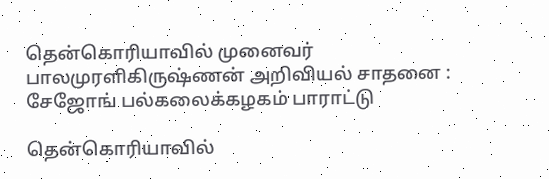தென்கொரியாவில் முனைவர் பாலமுரளிகிருஷ்ணன் அறிவியல் சாதனை : சேஜோங் பல்கலைக்கழகம் பாராட்டு

தென்கொரியாவில்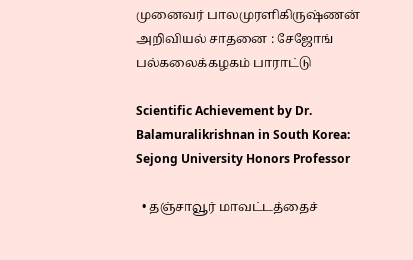முனைவர் பாலமுரளிகிருஷ்ணன் அறிவியல் சாதனை : சேஜோங் பல்கலைக்கழகம் பாராட்டு

Scientific Achievement by Dr. Balamuralikrishnan in South Korea: Sejong University Honors Professor

  • தஞ்சாவூர் மாவட்டத்தைச்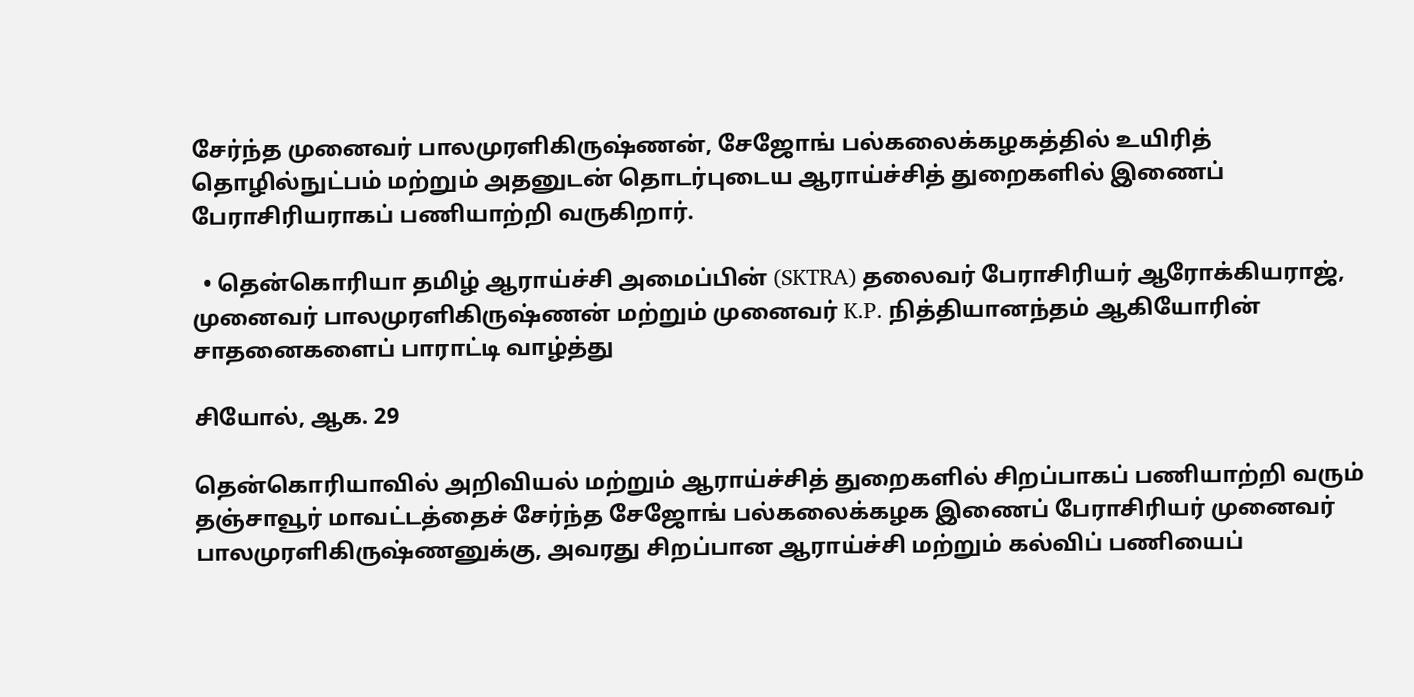சேர்ந்த முனைவர் பாலமுரளிகிருஷ்ணன், சேஜோங் பல்கலைக்கழகத்தில் உயிரித் தொழில்நுட்பம் மற்றும் அதனுடன் தொடர்புடைய ஆராய்ச்சித் துறைகளில் இணைப் பேராசிரியராகப் பணியாற்றி வருகிறார்.

  • தென்கொரியா தமிழ் ஆராய்ச்சி அமைப்பின் (SKTRA) தலைவர் பேராசிரியர் ஆரோக்கியராஜ், முனைவர் பாலமுரளிகிருஷ்ணன் மற்றும் முனைவர் K.P. நித்தியானந்தம் ஆகியோரின் சாதனைகளைப் பாராட்டி வாழ்த்து

சியோல், ஆக. 29

தென்கொரியாவில் அறிவியல் மற்றும் ஆராய்ச்சித் துறைகளில் சிறப்பாகப் பணியாற்றி வரும் தஞ்சாவூர் மாவட்டத்தைச் சேர்ந்த சேஜோங் பல்கலைக்கழக இணைப் பேராசிரியர் முனைவர் பாலமுரளிகிருஷ்ணனுக்கு, அவரது சிறப்பான ஆராய்ச்சி மற்றும் கல்விப் பணியைப்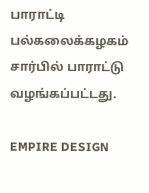பாராட்டி பல்கலைக்கழகம் சார்பில் பாராட்டு வழங்கப்பட்டது.

EMPIRE DESIGN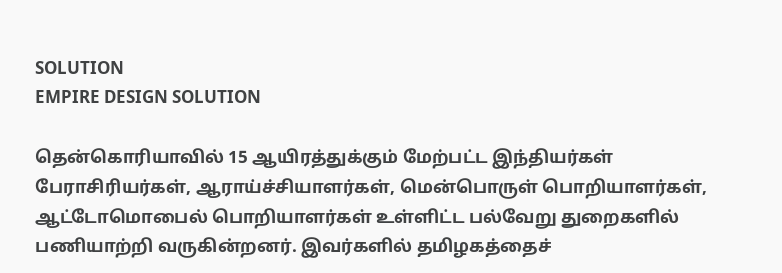SOLUTION
EMPIRE DESIGN SOLUTION

தென்கொரியாவில் 15 ஆயிரத்துக்கும் மேற்பட்ட இந்தியர்கள் பேராசிரியர்கள், ஆராய்ச்சியாளர்கள், மென்பொருள் பொறியாளர்கள், ஆட்டோமொபைல் பொறியாளர்கள் உள்ளிட்ட பல்வேறு துறைகளில் பணியாற்றி வருகின்றனர். இவர்களில் தமிழகத்தைச்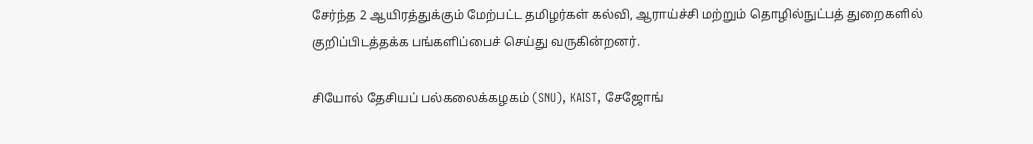சேர்ந்த 2 ஆயிரத்துக்கும் மேற்பட்ட தமிழர்கள் கல்வி, ஆராய்ச்சி மற்றும் தொழில்நுட்பத் துறைகளில் குறிப்பிடத்தக்க பங்களிப்பைச் செய்து வருகின்றனர்.

சியோல் தேசியப் பல்கலைக்கழகம் (SNU), KAIST, சேஜோங்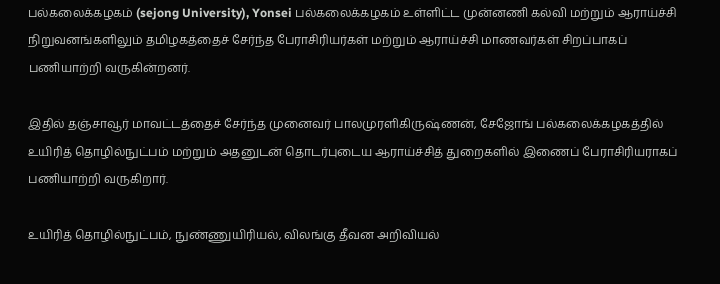பல்கலைக்கழகம் (sejong University), Yonsei பல்கலைக்கழகம் உள்ளிட்ட முன்னணி கல்வி மற்றும் ஆராய்ச்சி நிறுவனங்களிலும் தமிழகத்தைச் சேர்ந்த பேராசிரியர்கள் மற்றும் ஆராய்ச்சி மாணவர்கள் சிறப்பாகப் பணியாற்றி வருகின்றனர்.

இதில் தஞ்சாவூர் மாவட்டத்தைச் சேர்ந்த முனைவர் பாலமுரளிகிருஷ்ணன், சேஜோங் பல்கலைக்கழகத்தில் உயிரித் தொழில்நுட்பம் மற்றும் அதனுடன் தொடர்புடைய ஆராய்ச்சித் துறைகளில் இணைப் பேராசிரியராகப் பணியாற்றி வருகிறார்.

உயிரித் தொழில்நுட்பம், நுண்ணுயிரியல், விலங்கு தீவன அறிவியல்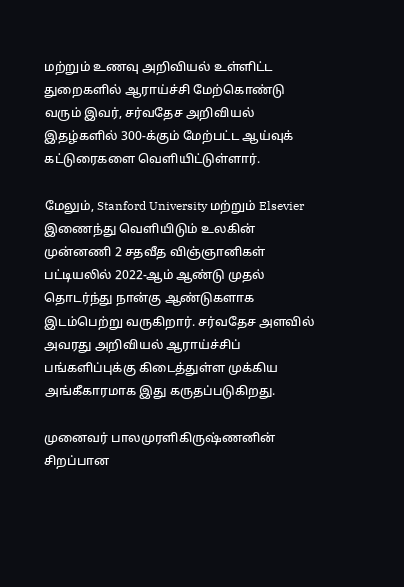மற்றும் உணவு அறிவியல் உள்ளிட்ட துறைகளில் ஆராய்ச்சி மேற்கொண்டு வரும் இவர், சர்வதேச அறிவியல் இதழ்களில் 300-க்கும் மேற்பட்ட ஆய்வுக் கட்டுரைகளை வெளியிட்டுள்ளார்.

மேலும், Stanford University மற்றும் Elsevier இணைந்து வெளியிடும் உலகின் முன்னணி 2 சதவீத விஞ்ஞானிகள் பட்டியலில் 2022-ஆம் ஆண்டு முதல் தொடர்ந்து நான்கு ஆண்டுகளாக இடம்பெற்று வருகிறார். சர்வதேச அளவில் அவரது அறிவியல் ஆராய்ச்சிப் பங்களிப்புக்கு கிடைத்துள்ள முக்கிய அங்கீகாரமாக இது கருதப்படுகிறது.

முனைவர் பாலமுரளிகிருஷ்ணனின் சிறப்பான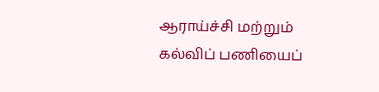ஆராய்ச்சி மற்றும் கல்விப் பணியைப்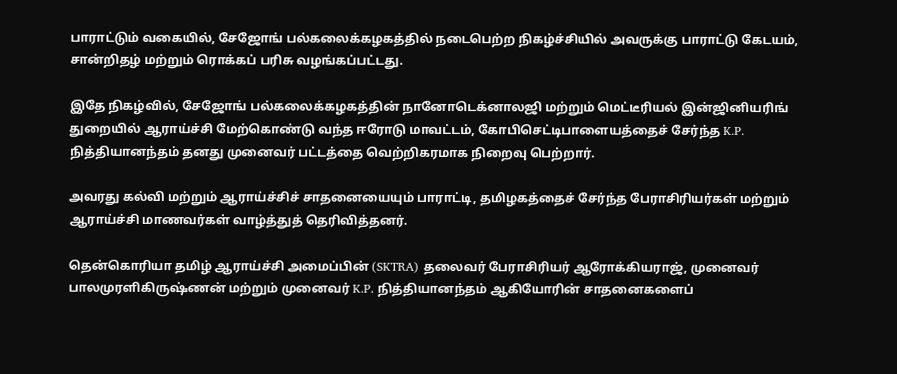பாராட்டும் வகையில், சேஜோங் பல்கலைக்கழகத்தில் நடைபெற்ற நிகழ்ச்சியில் அவருக்கு பாராட்டு கேடயம், சான்றிதழ் மற்றும் ரொக்கப் பரிசு வழங்கப்பட்டது.

இதே நிகழ்வில், சேஜோங் பல்கலைக்கழகத்தின் நானோடெக்னாலஜி மற்றும் மெட்டீரியல் இன்ஜினியரிங் துறையில் ஆராய்ச்சி மேற்கொண்டு வந்த ஈரோடு மாவட்டம், கோபிசெட்டிபாளையத்தைச் சேர்ந்த K.P. நித்தியானந்தம் தனது முனைவர் பட்டத்தை வெற்றிகரமாக நிறைவு பெற்றார்.

அவரது கல்வி மற்றும் ஆராய்ச்சிச் சாதனையையும் பாராட்டி, தமிழகத்தைச் சேர்ந்த பேராசிரியர்கள் மற்றும் ஆராய்ச்சி மாணவர்கள் வாழ்த்துத் தெரிவித்தனர்.

தென்கொரியா தமிழ் ஆராய்ச்சி அமைப்பின் (SKTRA) தலைவர் பேராசிரியர் ஆரோக்கியராஜ், முனைவர் பாலமுரளிகிருஷ்ணன் மற்றும் முனைவர் K.P. நித்தியானந்தம் ஆகியோரின் சாதனைகளைப்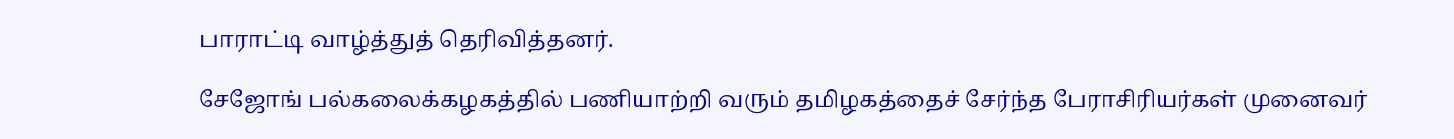பாராட்டி வாழ்த்துத் தெரிவித்தனர்.

சேஜோங் பல்கலைக்கழகத்தில் பணியாற்றி வரும் தமிழகத்தைச் சேர்ந்த பேராசிரியர்கள் முனைவர்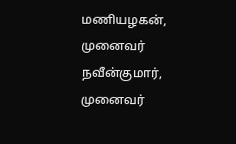மணியழகன், முனைவர் நவீன்குமார், முனைவர்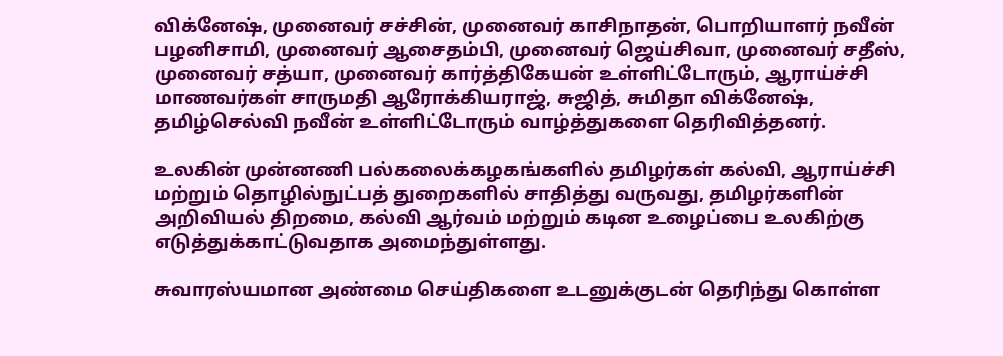விக்னேஷ், முனைவர் சச்சின், முனைவர் காசிநாதன், பொறியாளர் நவீன் பழனிசாமி, முனைவர் ஆசைதம்பி, முனைவர் ஜெய்சிவா, முனைவர் சதீஸ், முனைவர் சத்யா, முனைவர் கார்த்திகேயன் உள்ளிட்டோரும், ஆராய்ச்சி மாணவர்கள் சாருமதி ஆரோக்கியராஜ், சுஜித், சுமிதா விக்னேஷ், தமிழ்செல்வி நவீன் உள்ளிட்டோரும் வாழ்த்துகளை தெரிவித்தனர்.

உலகின் முன்னணி பல்கலைக்கழகங்களில் தமிழர்கள் கல்வி, ஆராய்ச்சி மற்றும் தொழில்நுட்பத் துறைகளில் சாதித்து வருவது, தமிழர்களின் அறிவியல் திறமை, கல்வி ஆர்வம் மற்றும் கடின உழைப்பை உலகிற்கு எடுத்துக்காட்டுவதாக அமைந்துள்ளது.

சுவாரஸ்யமான அண்மை செய்திகளை உடனுக்குடன் தெரிந்து கொள்ள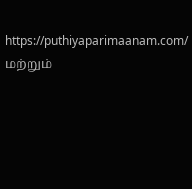https://puthiyaparimaanam.com/  மற்றும்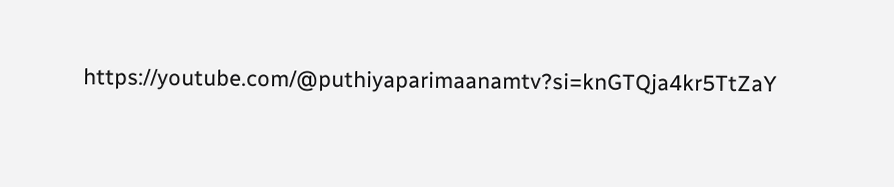https://youtube.com/@puthiyaparimaanamtv?si=knGTQja4kr5TtZaY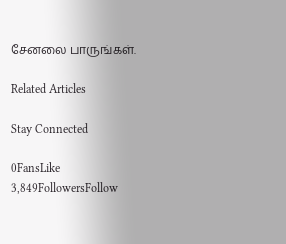சேனலை பாருங்கள்.

Related Articles

Stay Connected

0FansLike
3,849FollowersFollow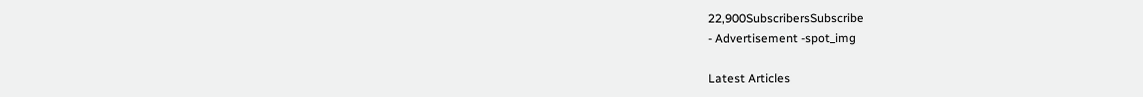22,900SubscribersSubscribe
- Advertisement -spot_img

Latest Articles